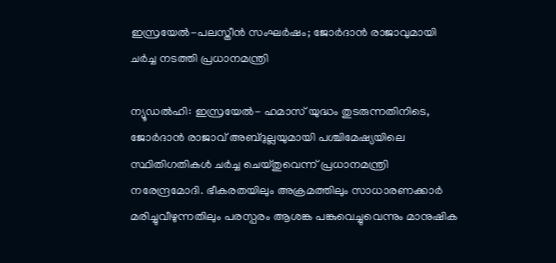ഇസ്രയേല്‍-പലസ്തീന്‍ സംഘര്‍ഷം; ജോര്‍ദാന്‍ രാജാവുമായി ചര്‍ച്ച നടത്തി പ്രധാനമന്ത്രി

ന്യൂഡല്‍ഹി: ഇസ്രയേല്‍- ഹമാസ് യുദ്ധം തുടരുന്നതിനിടെ, ജോര്‍ദാന്‍ രാജാവ് അബ്ദുല്ലയുമായി പശ്ചിമേഷ്യയിലെ സ്ഥിതിഗതികള്‍ ചര്‍ച്ച ചെയ്തുവെന്ന് പ്രധാനമന്ത്രി നരേന്ദ്രമോദി. ഭീകരതയിലും അക്രമത്തിലും സാധാരണക്കാര്‍ മരിച്ചുവീഴുന്നതിലും പരസ്പരം ആശങ്ക പങ്കുവെച്ചുവെന്നും മാനുഷിക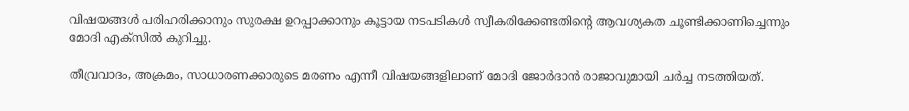വിഷയങ്ങള്‍ പരിഹരിക്കാനും സുരക്ഷ ഉറപ്പാക്കാനും കൂട്ടായ നടപടികള്‍ സ്വീകരിക്കേണ്ടതിന്റെ ആവശ്യകത ചൂണ്ടിക്കാണിച്ചെന്നും മോദി എക്സില്‍ കുറിച്ചു.

തീവ്രവാദം, അക്രമം, സാധാരണക്കാരുടെ മരണം എന്നീ വിഷയങ്ങളിലാണ് മോദി ജോര്‍ദാന്‍ രാജാവുമായി ചര്‍ച്ച നടത്തിയത്.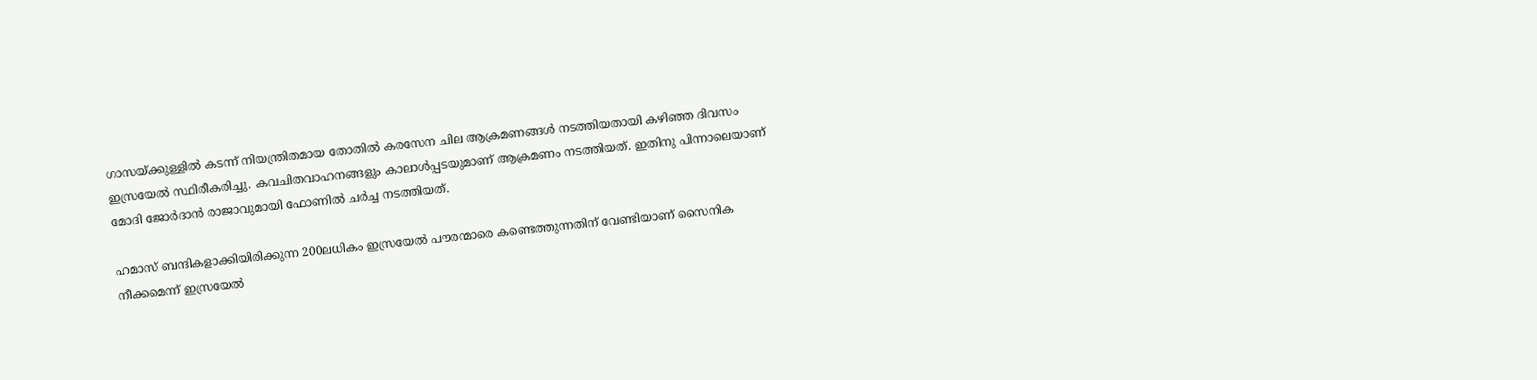ഗാസയ്ക്കുള്ളില്‍ കടന്ന് നിയന്ത്രിതമായ തോതില്‍ കരസേന ചില ആക്രമണങ്ങള്‍ നടത്തിയതായി കഴിഞ്ഞ ദിവസം ഇസ്രയേല്‍ സ്ഥിരീകരിച്ചു. കവചിതവാഹനങ്ങളും കാലാള്‍പ്പടയുമാണ് ആക്രമണം നടത്തിയത്. ഇതിനു പിന്നാലെയാണ് മോദി ജോര്‍ദാന്‍ രാജാവുമായി ഫോണില്‍ ചര്‍ച്ച നടത്തിയത്.

ഹമാസ് ബന്ദികളാക്കിയിരിക്കുന്ന 200ലധികം ഇസ്രയേല്‍ പൗരന്മാരെ കണ്ടെത്തുന്നതിന് വേണ്ടിയാണ് സൈനിക നീക്കമെന്ന് ഇസ്രയേല്‍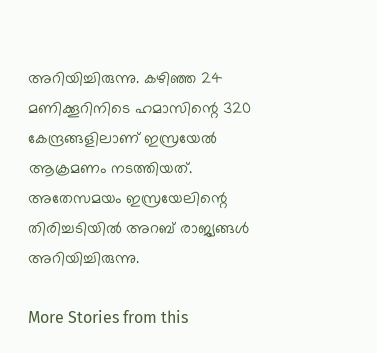അറിയിച്ചിരുന്നു. കഴിഞ്ഞ 24 മണിക്കൂറിനിടെ ഹമാസിന്റെ 320 കേന്ദ്രങ്ങളിലാണ് ഇസ്രയേല്‍ ആക്രമണം നടത്തിയത്. അതേസമയം ഇസ്രയേലിന്റെ തിരിച്ചടിയില്‍ അറബ് രാജ്യങ്ങള്‍ അറിയിച്ചിരുന്നു.

More Stories from this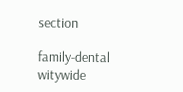section

family-dental
witywide